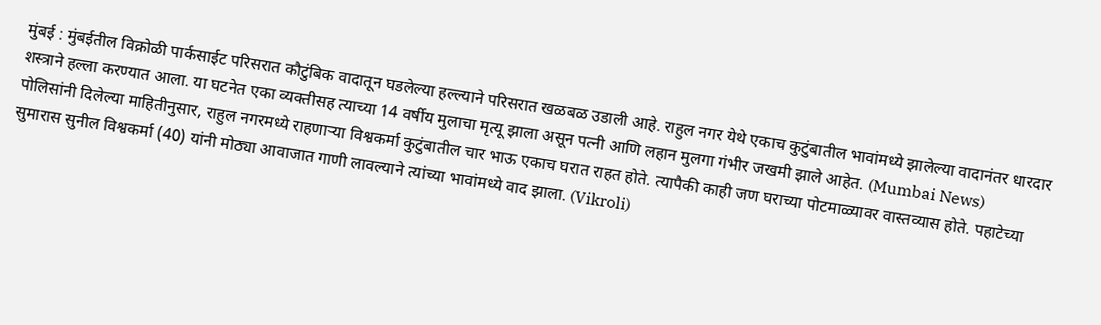मुंबई : मुंबईतील विक्रोळी पार्कसाईट परिसरात कौटुंबिक वादातून घडलेल्या हल्ल्याने परिसरात खळबळ उडाली आहे. राहुल नगर येथे एकाच कुटुंबातील भावांमध्ये झालेल्या वादानंतर धारदार शस्त्राने हल्ला करण्यात आला. या घटनेत एका व्यक्तीसह त्याच्या 14 वर्षीय मुलाचा मृत्यू झाला असून पत्नी आणि लहान मुलगा गंभीर जखमी झाले आहेत. (Mumbai News)
पोलिसांनी दिलेल्या माहितीनुसार, राहुल नगरमध्ये राहणाऱ्या विश्वकर्मा कुटुंबातील चार भाऊ एकाच घरात राहत होते. त्यापैकी काही जण घराच्या पोटमाळ्यावर वास्तव्यास होते. पहाटेच्या सुमारास सुनील विश्वकर्मा (40) यांनी मोठ्या आवाजात गाणी लावल्याने त्यांच्या भावांमध्ये वाद झाला. (Vikroli)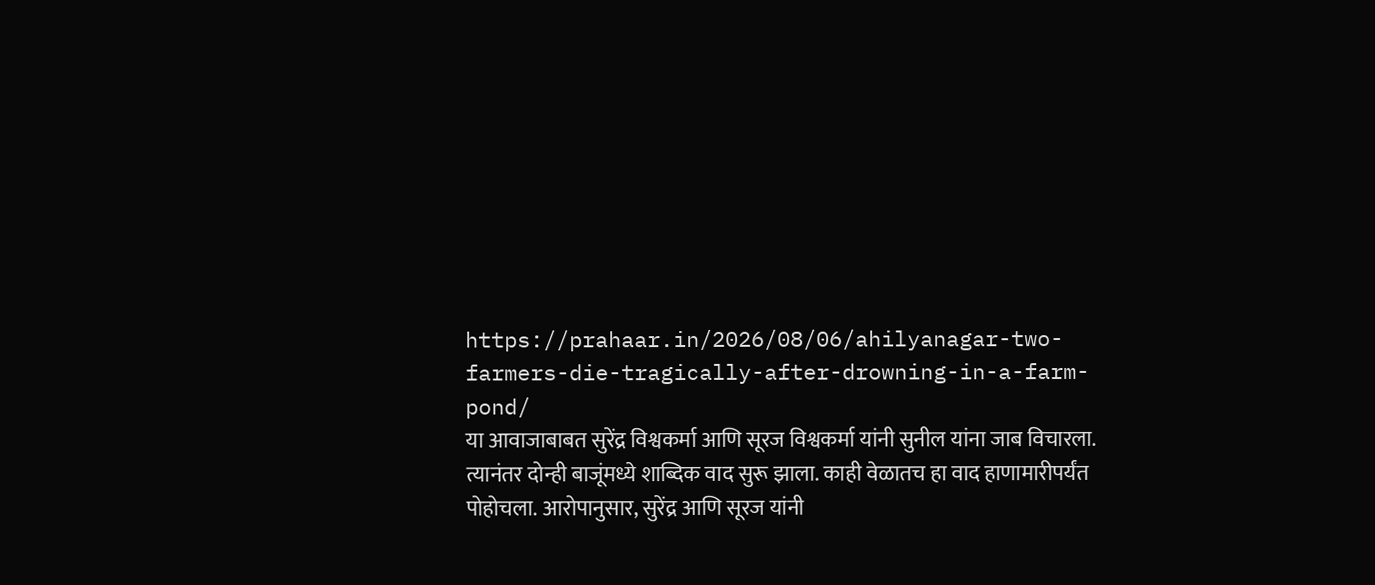https://prahaar.in/2026/08/06/ahilyanagar-two-farmers-die-tragically-after-drowning-in-a-farm-pond/
या आवाजाबाबत सुरेंद्र विश्वकर्मा आणि सूरज विश्वकर्मा यांनी सुनील यांना जाब विचारला. त्यानंतर दोन्ही बाजूंमध्ये शाब्दिक वाद सुरू झाला. काही वेळातच हा वाद हाणामारीपर्यंत पोहोचला. आरोपानुसार, सुरेंद्र आणि सूरज यांनी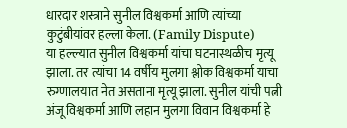धारदार शस्त्राने सुनील विश्वकर्मा आणि त्यांच्या कुटुंबीयांवर हल्ला केला. (Family Dispute)
या हल्ल्यात सुनील विश्वकर्मा यांचा घटनास्थळीच मृत्यू झाला. तर त्यांचा 14 वर्षीय मुलगा श्लोक विश्वकर्मा याचा रुग्णालयात नेत असताना मृत्यू झाला. सुनील यांची पत्नी अंजू विश्वकर्मा आणि लहान मुलगा विवान विश्वकर्मा हे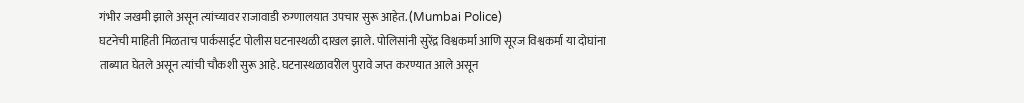गंभीर जखमी झाले असून त्यांच्यावर राजावाडी रुग्णालयात उपचार सुरू आहेत. (Mumbai Police)
घटनेची माहिती मिळताच पार्कसाईट पोलीस घटनास्थळी दाखल झाले. पोलिसांनी सुरेंद्र विश्वकर्मा आणि सूरज विश्वकर्मा या दोघांना ताब्यात घेतले असून त्यांची चौकशी सुरू आहे. घटनास्थळावरील पुरावे जप्त करण्यात आले असून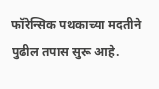फॉरेन्सिक पथकाच्या मदतीने पुढील तपास सुरू आहे.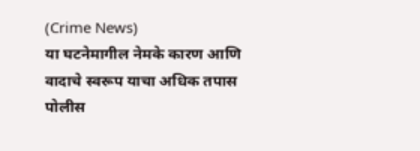(Crime News)
या घटनेमागील नेमके कारण आणि वादाचे स्वरूप याचा अधिक तपास पोलीस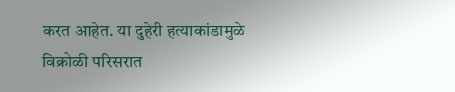करत आहेत. या दुहेरी हत्याकांडामुळे विक्रोळी परिसरात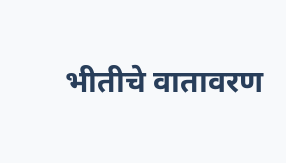भीतीचे वातावरण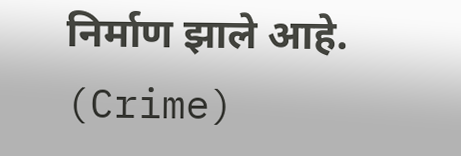निर्माण झाले आहे. (Crime)